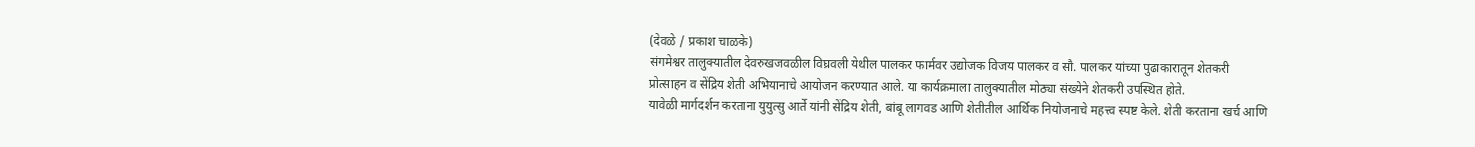(देवळे / प्रकाश चाळके)
संगमेश्वर तालुक्यातील देवरुखजवळील विघ्रवली येथील पालकर फार्मवर उद्योजक विजय पालकर व सौ. पालकर यांच्या पुढाकारातून शेतकरी प्रोत्साहन व सेंद्रिय शेती अभियानाचे आयोजन करण्यात आले. या कार्यक्रमाला तालुक्यातील मोठ्या संख्येने शेतकरी उपस्थित होते.
यावेळी मार्गदर्शन करताना युयुत्सु आर्ते यांनी सेंद्रिय शेती, बांबू लागवड आणि शेतीतील आर्थिक नियोजनाचे महत्त्व स्पष्ट केले. शेती करताना खर्च आणि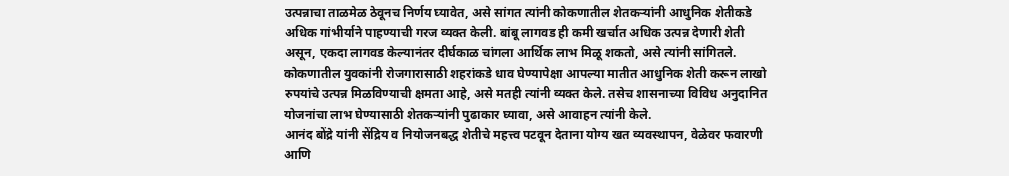उत्पन्नाचा ताळमेळ ठेवूनच निर्णय घ्यावेत, असे सांगत त्यांनी कोकणातील शेतकऱ्यांनी आधुनिक शेतीकडे अधिक गांभीर्याने पाहण्याची गरज व्यक्त केली. बांबू लागवड ही कमी खर्चात अधिक उत्पन्न देणारी शेती असून, एकदा लागवड केल्यानंतर दीर्घकाळ चांगला आर्थिक लाभ मिळू शकतो, असे त्यांनी सांगितले.
कोकणातील युवकांनी रोजगारासाठी शहरांकडे धाव घेण्यापेक्षा आपल्या मातीत आधुनिक शेती करून लाखो रुपयांचे उत्पन्न मिळविण्याची क्षमता आहे, असे मतही त्यांनी व्यक्त केले. तसेच शासनाच्या विविध अनुदानित योजनांचा लाभ घेण्यासाठी शेतकऱ्यांनी पुढाकार घ्यावा, असे आवाहन त्यांनी केले.
आनंद बोंद्रे यांनी सेंद्रिय व नियोजनबद्ध शेतीचे महत्त्व पटवून देताना योग्य खत व्यवस्थापन, वेळेवर फवारणी आणि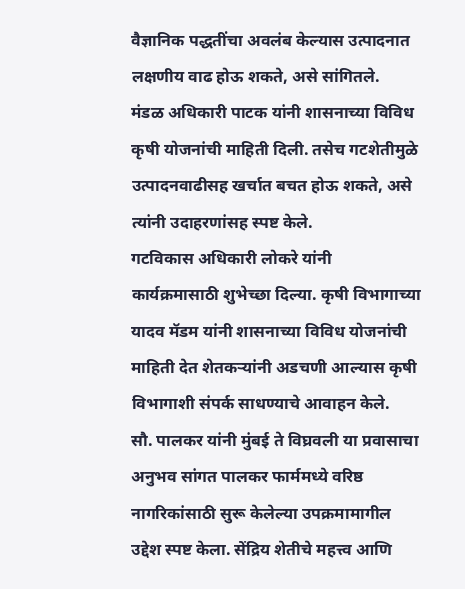वैज्ञानिक पद्धतींचा अवलंब केल्यास उत्पादनात लक्षणीय वाढ होऊ शकते, असे सांगितले.
मंडळ अधिकारी पाटक यांनी शासनाच्या विविध कृषी योजनांची माहिती दिली. तसेच गटशेतीमुळे उत्पादनवाढीसह खर्चात बचत होऊ शकते, असे त्यांनी उदाहरणांसह स्पष्ट केले.
गटविकास अधिकारी लोकरे यांनी कार्यक्रमासाठी शुभेच्छा दिल्या. कृषी विभागाच्या यादव मॅडम यांनी शासनाच्या विविध योजनांची माहिती देत शेतकऱ्यांनी अडचणी आल्यास कृषी विभागाशी संपर्क साधण्याचे आवाहन केले.
सौ. पालकर यांनी मुंबई ते विघ्रवली या प्रवासाचा अनुभव सांगत पालकर फार्ममध्ये वरिष्ठ नागरिकांसाठी सुरू केलेल्या उपक्रमामागील उद्देश स्पष्ट केला. सेंद्रिय शेतीचे महत्त्व आणि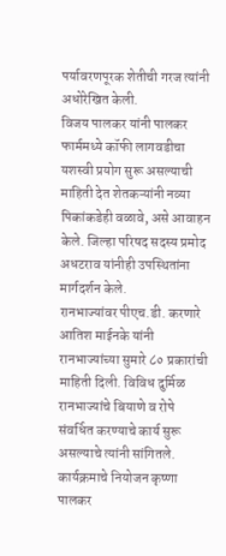पर्यावरणपूरक शेतीची गरज त्यांनी अधोरेखित केली.
विजय पालकर यांनी पालकर फार्ममध्ये कॉफी लागवडीचा यशस्वी प्रयोग सुरू असल्याची माहिती देत शेतकऱ्यांनी नव्या पिकांकडेही वळावे, असे आवाहन केले. जिल्हा परिषद सदस्य प्रमोद अधटराव यांनीही उपस्थितांना मार्गदर्शन केले.
रानभाज्यांवर पीएच.डी. करणारे आतिश माईनके यांनी रानभाज्यांच्या सुमारे ८० प्रकारांची माहिती दिली. विविध दुर्मिळ रानभाज्यांचे बियाणे व रोपे संवर्धित करण्याचे कार्य सुरू असल्याचे त्यांनी सांगितले.
कार्यक्रमाचे नियोजन कृष्णा पालकर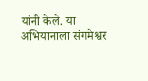यांनी केले. या अभियानाला संगमेश्वर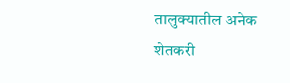तालुक्यातील अनेक शेतकरी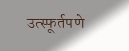उत्स्फूर्तपणे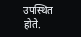उपस्थित होते.